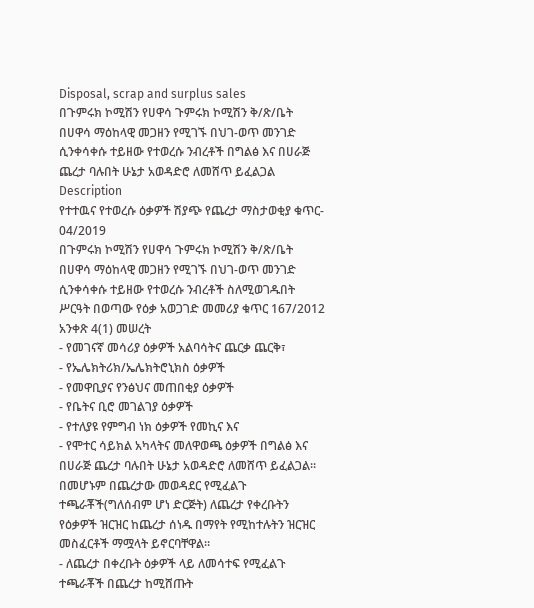Disposal, scrap and surplus sales
በጉምሩክ ኮሚሽን የሀዋሳ ጉምሩክ ኮሚሽን ቅ/ጽ/ቤት በሀዋሳ ማዕከላዊ መጋዘን የሚገኙ በህገ-ወጥ መንገድ ሲንቀሳቀሱ ተይዘው የተወረሱ ንብረቶች በግልፅ እና በሀራጅ ጨረታ ባሉበት ሁኔታ አወዳድሮ ለመሸጥ ይፈልጋል
Description
የተተዉና የተወረሱ ዕቃዎች ሽያጭ የጨረታ ማስታወቂያ ቁጥር- 04/2019
በጉምሩክ ኮሚሽን የሀዋሳ ጉምሩክ ኮሚሽን ቅ/ጽ/ቤት በሀዋሳ ማዕከላዊ መጋዘን የሚገኙ በህገ-ወጥ መንገድ ሲንቀሳቀሱ ተይዘው የተወረሱ ንብረቶች ስለሚወገዱበት ሥርዓት በወጣው የዕቃ አወጋገድ መመሪያ ቁጥር 167/2012 አንቀጽ 4(1) መሠረት
- የመገናኛ መሳሪያ ዕቃዎች አልባሳትና ጨርቃ ጨርቅ፣
- የኤሌክትሪክ/ኤሌክትሮኒክስ ዕቃዎች
- የመዋቢያና የንፅህና መጠበቂያ ዕቃዎች
- የቤትና ቢሮ መገልገያ ዕቃዎች
- የተለያዩ የምግብ ነክ ዕቃዎች የመኪና እና
- የሞተር ሳይክል አካላትና መለዋወጫ ዕቃዎች በግልፅ እና በሀራጅ ጨረታ ባሉበት ሁኔታ አወዳድሮ ለመሸጥ ይፈልጋል።
በመሆኑም በጨረታው መወዳደር የሚፈልጉ ተጫራቾች(ግለሰብም ሆነ ድርጅት) ለጨረታ የቀረቡትን የዕቃዎች ዝርዝር ከጨረታ ሰነዱ በማየት የሚከተሉትን ዝርዝር መስፈርቶች ማሟላት ይኖርባቸዋል።
- ለጨረታ በቀረቡት ዕቃዎች ላይ ለመሳተፍ የሚፈልጉ ተጫራቾች በጨረታ ከሚሸጡት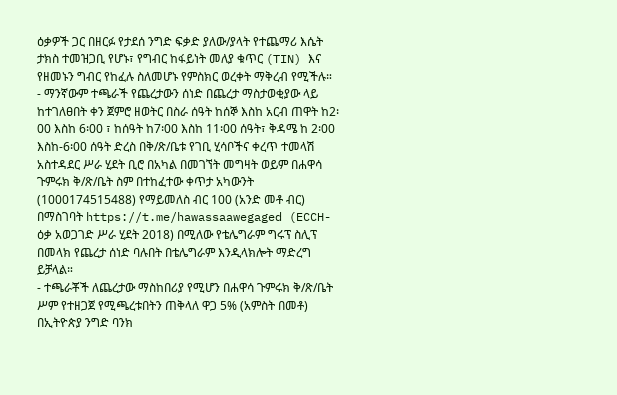ዕቃዎች ጋር በዘርፉ የታደሰ ንግድ ፍቃድ ያለው/ያላት የተጨማሪ እሴት ታክስ ተመዝጋቢ የሆኑ፣ የግብር ከፋይነት መለያ ቁጥር (TIN) እና የዘመኑን ግብር የከፈሉ ስለመሆኑ የምስክር ወረቀት ማቅረብ የሚችሉ።
- ማንኛውም ተጫራች የጨረታውን ሰነድ በጨረታ ማስታወቂያው ላይ ከተገለፀበት ቀን ጀምሮ ዘወትር በስራ ሰዓት ከሰኞ እስከ አርብ ጠዋት ከ2፡00 እስከ 6፡00 ፣ ከሰዓት ከ7፡00 እስከ 11፡00 ሰዓት፣ ቅዳሜ ከ 2፡00 እስከ-6፡00 ሰዓት ድረስ በቅ/ጽ/ቤቱ የገቢ ሂሳቦችና ቀረጥ ተመላሽ አስተዳደር ሥራ ሂደት ቢሮ በአካል በመገኘት መግዛት ወይም በሐዋሳ ጉምሩክ ቅ/ጽ/ቤት ስም በተከፈተው ቀጥታ አካውንት (1000174515488) የማይመለስ ብር 100 (አንድ መቶ ብር) በማስገባት https://t.me/hawassaawegaged (ECCH-ዕቃ አወጋገድ ሥራ ሂደት 2018) በሚለው የቴሌግራም ግሩፕ ስሊፕ በመላክ የጨረታ ሰነድ ባሉበት በቴሌግራም እንዲላክሎት ማድረግ ይቻላል።
- ተጫራቾች ለጨረታው ማስከበሪያ የሚሆን በሐዋሳ ጉምሩክ ቅ/ጽ/ቤት ሥም የተዘጋጀ የሚጫረቱበትን ጠቅላለ ዋጋ 5% (አምስት በመቶ) በኢትዮጵያ ንግድ ባንክ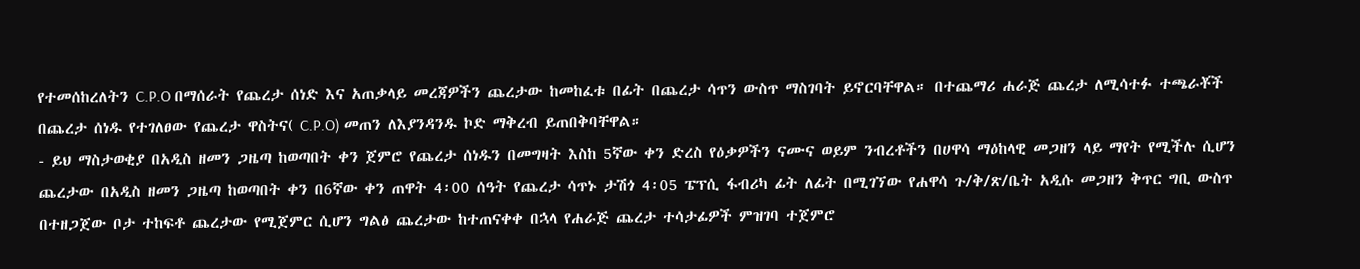የተመሰከረለትን C.P.O በማሰራት የጨረታ ሰነድ እና አጠቃላይ መረጃዎችን ጨረታው ከመከፈቱ በፊት በጨረታ ሳጥን ውስጥ ማስገባት ይኖርባቸዋል። በተጨማሪ ሐራጅ ጨረታ ለሚሳተፉ ተጫራቾች በጨረታ ሰነዱ የተገለፀው የጨረታ ዋስትና( C.P.O) መጠን ለእያንዳንዱ ኮድ ማቅረብ ይጠበቅባቸዋል።
- ይህ ማስታወቂያ በአዲስ ዘመን ጋዜጣ ከወጣበት ቀን ጀምሮ የጨረታ ሰነዱን በመግዛት እስከ 5ኛው ቀን ድረስ የዕቃዎችን ናሙና ወይም ንብረቶችን በሀዋሳ ማዕከላዊ መጋዘን ላይ ማየት የሚችሉ ሲሆን ጨረታው በአዲስ ዘመን ጋዜጣ ከወጣበት ቀን በ6ኛው ቀን ጠዋት 4፡00 ሰዓት የጨረታ ሳጥኑ ታሽጎ 4፡05 ፔፕሲ ፋብሪካ ፊት ለፊት በሚገኘው የሐዋሳ ጉ/ቅ/ጽ/ቤት አዲሱ መጋዘን ቅጥር ግቢ ውስጥ በተዘጋጀው ቦታ ተከፍቶ ጨረታው የሚጀምር ሲሆን ግልፅ ጨረታው ከተጠናቀቀ በኋላ የሐራጅ ጨረታ ተሳታፊዎች ምዝገባ ተጀምሮ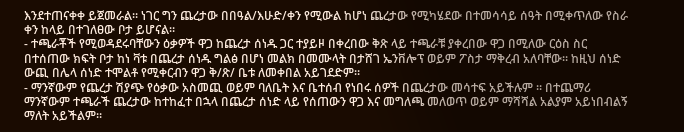እንደተጠናቀቀ ይጀመራል። ነገር ግን ጨረታው በበዓል/እሁድ/ቀን የሚውል ከሆነ ጨረታው የሚካሄደው በተመሳሳይ ሰዓት በሚቀጥለው የስራ ቀን ከላይ በተገለፀው ቦታ ይሆናል።
- ተጫራቾች የሚወዳደሩባቸውን ዕቃዎች ዋጋ ከጨረታ ሰነዱ ጋር ተያይዞ በቀረበው ቅጽ ላይ ተጫራቹ ያቀረበው ዋጋ በሚለው ርዕስ ስር በተሰጠው ክፍት ቦታ ከነ ቫቱ በጨረታ ሰነዱ ግልፅ በሆነ መልክ በመሙላት በታሸገ ኤንቨሎፕ ወይም ፖስታ ማቅረብ አለባቸው። ከዚህ ሰነድ ውጪ በሌላ ሰነድ ተሞልቶ የሚቀርብን ዋጋ ቅ/ጽ/ ቤቱ ለመቀበል አይገደድም።
- ማንኛውም የጨረታ ሽያጭ የዕቃው አስመጪ ወይም ባለቤት እና ቤተሰብ የነበሩ ሰዎች በጨረታው መሳተፍ አይችሉም ። በተጨማሪ ማንኛውም ተጫራች ጨረታው ከተከፈተ በኋላ በጨረታ ሰነድ ላይ የሰጠውን ዋጋ እና መግለጫ መለወጥ ወይም ማሻሻል አልያም አይነበብልኝ ማለት አይችልም።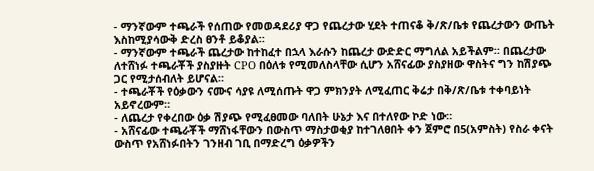- ማንኛውም ተጫራች የሰጠው የመወዳደሪያ ዋጋ የጨረታው ሂደት ተጠናቆ ቅ/ጽ/ቤቱ የጨረታውን ውጤት እስከሚያሳውቅ ድረስ ፀንቶ ይቆያል።
- ማንኛውም ተጫራች ጨረታው ከተከፈተ በኋላ እራሱን ከጨረታ ውድድር ማግለል አይችልም። በጨረታው ለተሸነፉ ተጫራቾች ያስያዙት CPO በዕለቱ የሚመለስላቸው ሲሆን አሸናፊው ያስያዘው ዋስትና ግን ከሽያጭ ጋር የሚታሰብለት ይሆናል።
- ተጫራቾች የዕቃውን ናሙና ሳያዩ ለሚሰጡት ዋጋ ምክንያት ለሚፈጠር ቅሬታ በቅ/ጽ/ቤቱ ተቀባይነት አይኖረውም።
- ለጨረታ የቀረበው ዕቃ ሽያጭ የሚፈፀመው ባለበት ሁኔታ እና በተለየው ኮድ ነው።
- አሸናፊው ተጫራቾች ማሸነፋቸውን በውስጥ ማስታወቂያ ከተገለፀበት ቀን ጀምሮ በ5(አምስት) የስራ ቀናት ውስጥ የአሸነፉበትን ገንዘብ ገቢ በማድረግ ዕቃዎችን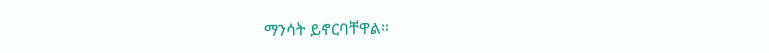ማንሳት ይኖርባቸዋል።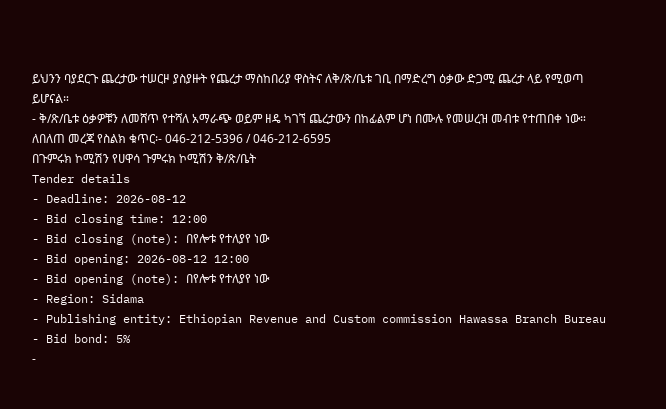ይህንን ባያደርጉ ጨረታው ተሠርዞ ያስያዙት የጨረታ ማስከበሪያ ዋስትና ለቅ/ጽ/ቤቱ ገቢ በማድረግ ዕቃው ድጋሚ ጨረታ ላይ የሚወጣ ይሆናል።
- ቅ/ጽ/ቤቱ ዕቃዎቹን ለመሸጥ የተሻለ አማራጭ ወይም ዘዴ ካገኘ ጨረታውን በከፊልም ሆነ በሙሉ የመሠረዝ መብቱ የተጠበቀ ነው።
ለበለጠ መረጃ የስልክ ቁጥር፡- 046-212-5396 / 046-212-6595
በጉምሩክ ኮሚሽን የሀዋሳ ጉምሩክ ኮሚሽን ቅ/ጽ/ቤት
Tender details
- Deadline: 2026-08-12
- Bid closing time: 12:00
- Bid closing (note): በየሎቱ የተለያየ ነው
- Bid opening: 2026-08-12 12:00
- Bid opening (note): በየሎቱ የተለያየ ነው
- Region: Sidama
- Publishing entity: Ethiopian Revenue and Custom commission Hawassa Branch Bureau
- Bid bond: 5%
-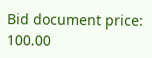Bid document price: 100.00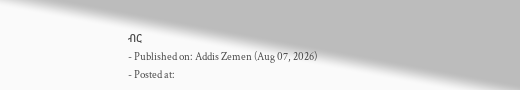ብር
- Published on: Addis Zemen (Aug 07, 2026)
- Posted at: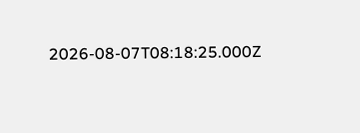2026-08-07T08:18:25.000Z